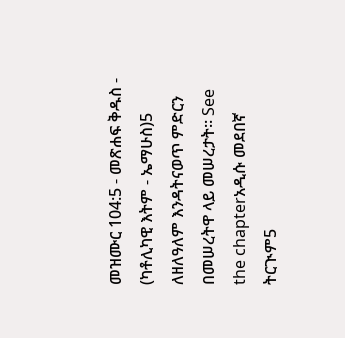መዝሙር 104:5 - መጽሐፍ ቅዱስ - (ካቶሊካዊ እትም - ኤማሁስ)5 ለዘለዓለም እንዳትናወጥ ምድርን በመሠረትዋ ላይ መሠረታት። See the chapterአዲሱ መደበኛ ትርጒም5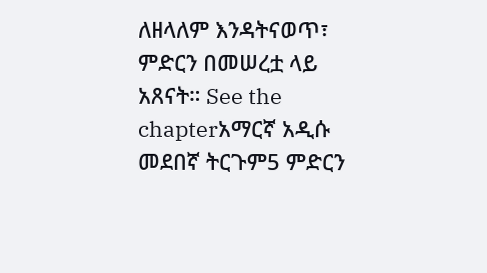ለዘላለም እንዳትናወጥ፣ ምድርን በመሠረቷ ላይ አጸናት። See the chapterአማርኛ አዲሱ መደበኛ ትርጉም5 ምድርን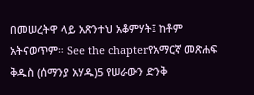በመሠረትዋ ላይ አጽንተህ አቆምሃት፤ ከቶም አትናወጥም። See the chapterየአማርኛ መጽሐፍ ቅዱስ (ሰማንያ አሃዱ)5 የሠራውን ድንቅ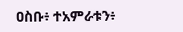ዐስቡ፥ ተአምራቱን፥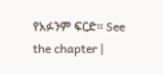የአፉንም ፍርድ። See the chapter |